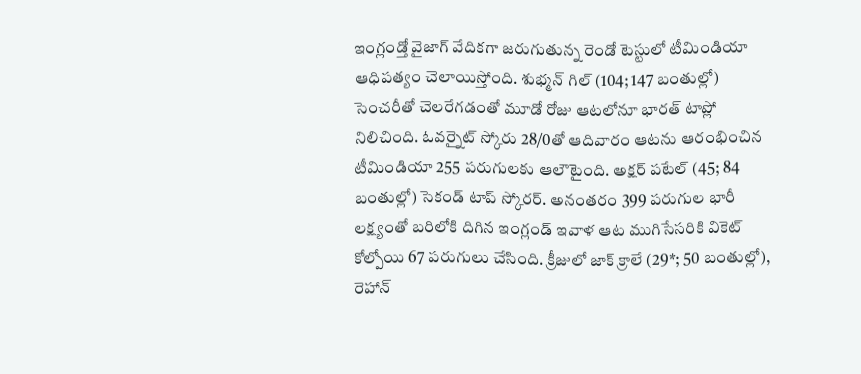ఇంగ్లండ్తో వైజాగ్ వేదికగా జరుగుతున్న రెండో టెస్టులో టీమిండియా ఆధిపత్యం చెలాయిస్తోంది. శుభ్మన్ గిల్ (104; 147 బంతుల్లో) సెంచరీతో చెలరేగడంతో మూడో రోజు ఆటలోనూ భారత్ టాప్లో నిలిచింది. ఓవర్నైట్ స్కోరు 28/0తో ఆదివారం ఆటను ఆరంభించిన టీమిండియా 255 పరుగులకు ఆలౌటైంది. అక్షర్ పటేల్ (45; 84 బంతుల్లో) సెకండ్ టాప్ స్కోరర్. అనంతరం 399 పరుగుల భారీ లక్ష్యంతో బరిలోకి దిగిన ఇంగ్లండ్ ఇవాళ ఆట ముగిసేసరికి వికెట్ కోల్పోయి 67 పరుగులు చేసింది. క్రీజులో జాక్ క్రాలే (29*; 50 బంతుల్లో), రెహాన్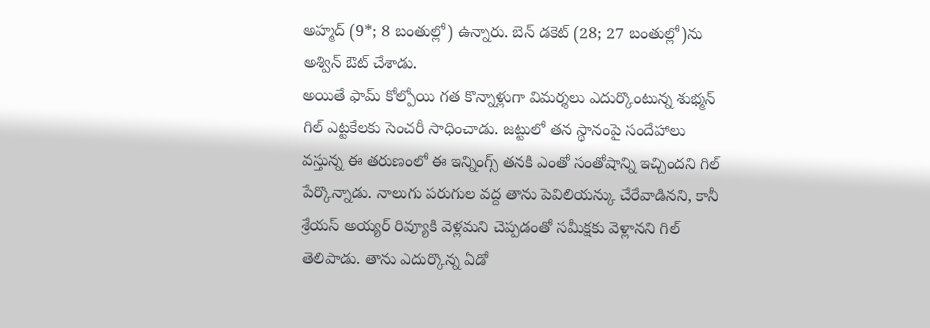అహ్మద్ (9*; 8 బంతుల్లో) ఉన్నారు. బెన్ డకెట్ (28; 27 బంతుల్లో)ను అశ్విన్ ఔట్ చేశాడు.
అయితే ఫామ్ కోల్పోయి గత కొన్నాళ్లుగా విమర్శలు ఎదుర్కొంటున్న శుభ్మన్ గిల్ ఎట్టకేలకు సెంచరీ సాధించాడు. జట్టులో తన స్థానంపై సందేహాలు వస్తున్న ఈ తరుణంలో ఈ ఇన్నింగ్స్ తనకి ఎంతో సంతోషాన్ని ఇచ్చిందని గిల్ పేర్కొన్నాడు. నాలుగు పరుగుల వద్ద తాను పెవిలియన్కు చేరేవాడినని, కానీ శ్రేయస్ అయ్యర్ రివ్యూకి వెళ్లమని చెప్పడంతో సమీక్షకు వెళ్లానని గిల్ తెలిపాడు. తాను ఎదుర్కొన్న ఏడో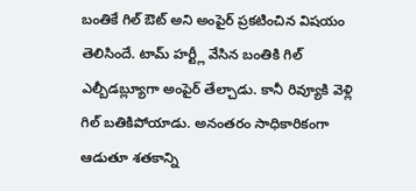బంతికే గిల్ ఔట్ అని అంపైర్ ప్రకటించిన విషయం తెలిసిందే. టామ్ హర్ట్లీ వేసిన బంతికి గిల్ ఎల్బీడబ్ల్యూగా అంపైర్ తేల్చాడు. కానీ రివ్యూకి వెళ్లి గిల్ బతికిపోయాడు. అనంతరం సాధికారికంగా ఆడుతూ శతకాన్ని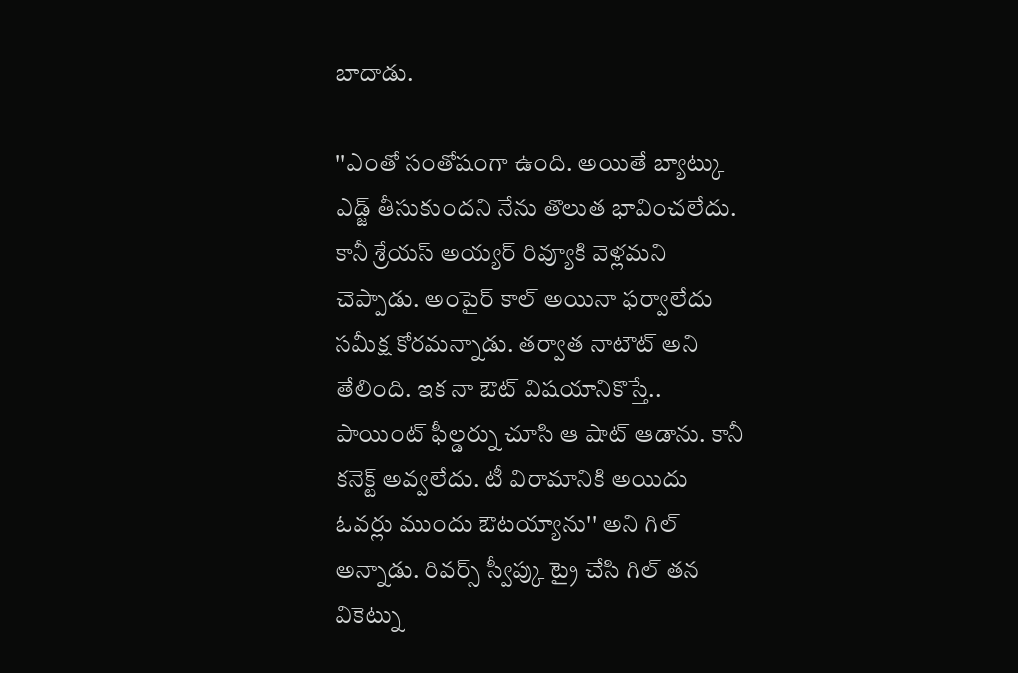బాదాడు.

''ఎంతో సంతోషంగా ఉంది. అయితే బ్యాట్కు ఎడ్జ్ తీసుకుందని నేను తొలుత భావించలేదు. కానీ శ్రేయస్ అయ్యర్ రివ్యూకి వెళ్లమని చెప్పాడు. అంపైర్ కాల్ అయినా ఫర్వాలేదు సమీక్ష కోరమన్నాడు. తర్వాత నాటౌట్ అని తేలింది. ఇక నా ఔట్ విషయానికొస్తే.. పాయింట్ ఫీల్డర్ను చూసి ఆ షాట్ ఆడాను. కానీ కనెక్ట్ అవ్వలేదు. టీ విరామానికి అయిదు ఓవర్లు ముందు ఔటయ్యాను'' అని గిల్ అన్నాడు. రివర్స్ స్వీప్కు ట్రై చేసి గిల్ తన వికెట్ను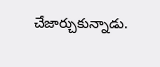చేజార్చుకున్నాడు.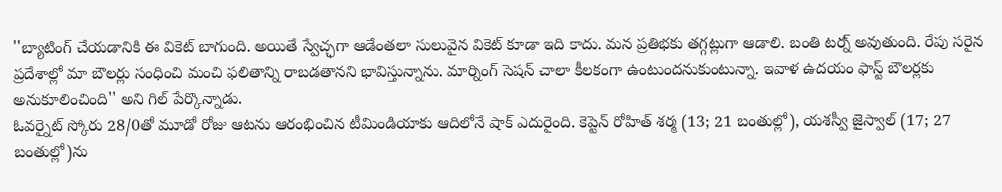''బ్యాటింగ్ చేయడానికి ఈ వికెట్ బాగుంది. అయితే స్వేచ్ఛగా ఆడేంతలా సులువైన వికెట్ కూడా ఇది కాదు. మన ప్రతిభకు తగ్గట్లుగా ఆడాలి. బంతి టర్న్ అవుతుంది. రేపు సరైన ప్రదేశాల్లో మా బౌలర్లు సంధించి మంచి ఫలితాన్ని రాబడతానని భావిస్తున్నాను. మార్నింగ్ సెషన్ చాలా కీలకంగా ఉంటుందనుకుంటున్నా. ఇవాళ ఉదయం ఫాస్ట్ బౌలర్లకు అనుకూలించింది'' అని గిల్ పేర్కొన్నాడు.
ఓవర్నైట్ స్కోరు 28/0తో మూడో రోజు ఆటను ఆరంభించిన టీమిండియాకు ఆదిలోనే షాక్ ఎదురైంది. కెప్టెన్ రోహిత్ శర్మ (13; 21 బంతుల్లో), యశస్వీ జైస్వాల్ (17; 27 బంతుల్లో)ను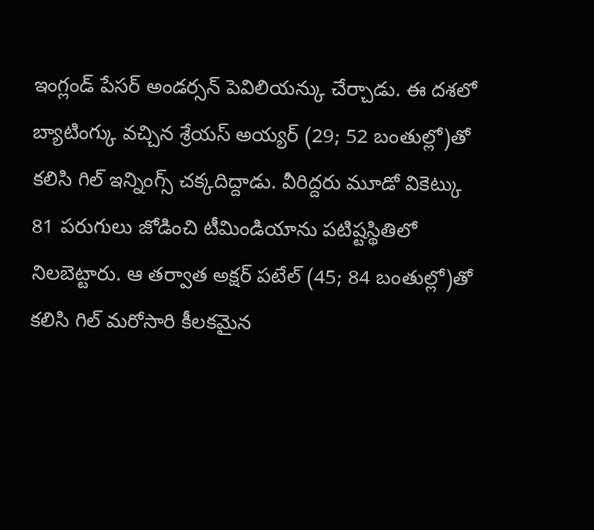ఇంగ్లండ్ పేసర్ అండర్సన్ పెవిలియన్కు చేర్చాడు. ఈ దశలో బ్యాటింగ్కు వచ్చిన శ్రేయస్ అయ్యర్ (29; 52 బంతుల్లో)తో కలిసి గిల్ ఇన్నింగ్స్ చక్కదిద్దాడు. వీరిద్దరు మూడో వికెట్కు 81 పరుగులు జోడించి టీమిండియాను పటిష్టస్థితిలో నిలబెట్టారు. ఆ తర్వాత అక్షర్ పటేల్ (45; 84 బంతుల్లో)తో కలిసి గిల్ మరోసారి కీలకమైన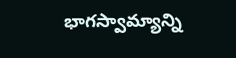భాగస్వామ్యాన్ని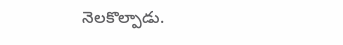నెలకొల్పాడు.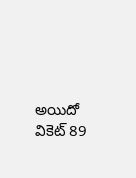అయిదో వికెట్ 89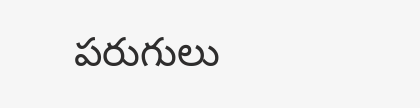పరుగులు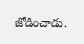జోడించాడు.